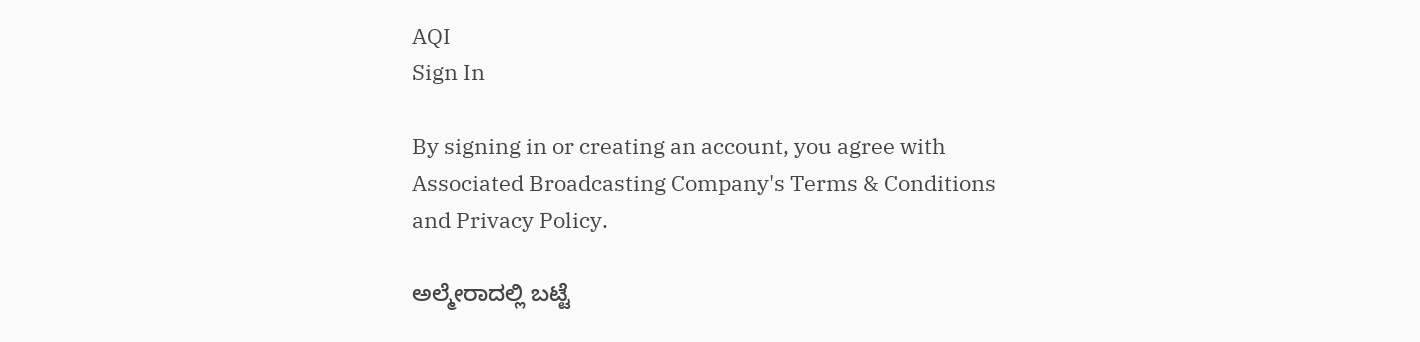AQI
Sign In

By signing in or creating an account, you agree with Associated Broadcasting Company's Terms & Conditions and Privacy Policy.

ಅಲ್ಮೇರಾದಲ್ಲಿ ಬಟ್ಟೆ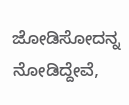ಜೋಡಿಸೋದನ್ನ ನೋಡಿದ್ದೇವೆ,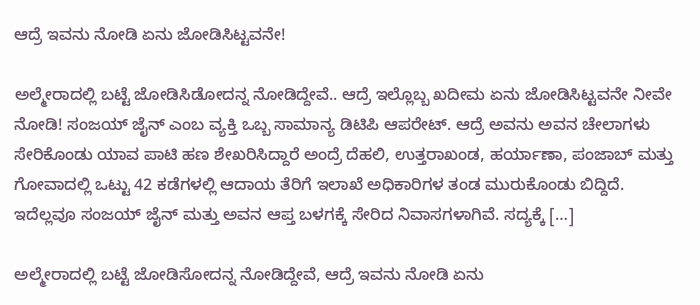ಆದ್ರೆ ಇವನು ನೋಡಿ ಏನು ಜೋಡಿಸಿಟ್ಟವನೇ!

ಅಲ್ಮೇರಾದಲ್ಲಿ ಬಟ್ಟೆ ಜೋಡಿಸಿಡೋದನ್ನ ನೋಡಿದ್ದೇವೆ.. ಆದ್ರೆ ಇಲ್ಲೊಬ್ಬ ಖದೀಮ ಏನು ಜೋಡಿಸಿಟ್ಟವನೇ ನೀವೇ ನೋಡಿ! ಸಂಜಯ್ ಜೈನ್ ಎಂಬ ವ್ಯಕ್ತಿ ಒಬ್ಬ ಸಾಮಾನ್ಯ ಡಿಟಿಪಿ ಆಪರೇಟ್. ಆದ್ರೆ ಅವನು ಅವನ ಚೇಲಾಗಳು ಸೇರಿಕೊಂಡು ಯಾವ ಪಾಟಿ ಹಣ ಶೇಖರಿಸಿದ್ದಾರೆ ಅಂದ್ರೆ ದೆಹಲಿ, ಉತ್ತರಾಖಂಡ, ಹರ್ಯಾಣಾ, ಪಂಜಾಬ್ ಮತ್ತು ಗೋವಾದಲ್ಲಿ ಒಟ್ಟು 42 ಕಡೆಗಳಲ್ಲಿ ಆದಾಯ ತೆರಿಗೆ ಇಲಾಖೆ ಅಧಿಕಾರಿಗಳ ತಂಡ ಮುರುಕೊಂಡು ಬಿದ್ದಿದೆ. ಇದೆಲ್ಲವೂ ಸಂಜಯ್ ಜೈನ್ ಮತ್ತು ಅವನ ಆಪ್ತ ಬಳಗಕ್ಕೆ ಸೇರಿದ ನಿವಾಸಗಳಾಗಿವೆ. ಸದ್ಯಕ್ಕೆ […]

ಅಲ್ಮೇರಾದಲ್ಲಿ ಬಟ್ಟೆ ಜೋಡಿಸೋದನ್ನ ನೋಡಿದ್ದೇವೆ, ಆದ್ರೆ ಇವನು ನೋಡಿ ಏನು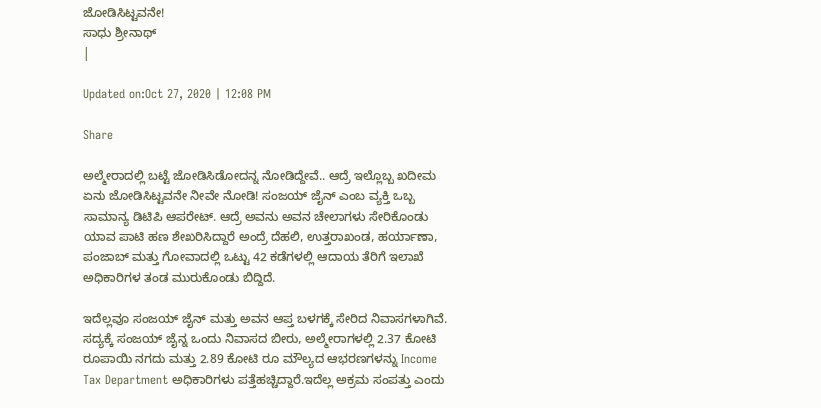ಜೋಡಿಸಿಟ್ಟವನೇ!
ಸಾಧು ಶ್ರೀನಾಥ್
|

Updated on:Oct 27, 2020 | 12:08 PM

Share

ಅಲ್ಮೇರಾದಲ್ಲಿ ಬಟ್ಟೆ ಜೋಡಿಸಿಡೋದನ್ನ ನೋಡಿದ್ದೇವೆ.. ಆದ್ರೆ ಇಲ್ಲೊಬ್ಬ ಖದೀಮ ಏನು ಜೋಡಿಸಿಟ್ಟವನೇ ನೀವೇ ನೋಡಿ! ಸಂಜಯ್ ಜೈನ್ ಎಂಬ ವ್ಯಕ್ತಿ ಒಬ್ಬ ಸಾಮಾನ್ಯ ಡಿಟಿಪಿ ಆಪರೇಟ್. ಆದ್ರೆ ಅವನು ಅವನ ಚೇಲಾಗಳು ಸೇರಿಕೊಂಡು ಯಾವ ಪಾಟಿ ಹಣ ಶೇಖರಿಸಿದ್ದಾರೆ ಅಂದ್ರೆ ದೆಹಲಿ, ಉತ್ತರಾಖಂಡ, ಹರ್ಯಾಣಾ, ಪಂಜಾಬ್ ಮತ್ತು ಗೋವಾದಲ್ಲಿ ಒಟ್ಟು 42 ಕಡೆಗಳಲ್ಲಿ ಆದಾಯ ತೆರಿಗೆ ಇಲಾಖೆ ಅಧಿಕಾರಿಗಳ ತಂಡ ಮುರುಕೊಂಡು ಬಿದ್ದಿದೆ.

ಇದೆಲ್ಲವೂ ಸಂಜಯ್ ಜೈನ್ ಮತ್ತು ಅವನ ಆಪ್ತ ಬಳಗಕ್ಕೆ ಸೇರಿದ ನಿವಾಸಗಳಾಗಿವೆ. ಸದ್ಯಕ್ಕೆ ಸಂಜಯ್ ಜೈನ್ನ ಒಂದು ನಿವಾಸದ ಬೀರು, ಅಲ್ಮೇರಾಗಳಲ್ಲಿ 2.37 ಕೋಟಿ ರೂಪಾಯಿ ನಗದು ಮತ್ತು 2.89 ಕೋಟಿ ರೂ ಮೌಲ್ಯದ ಆಭರಣಗಳನ್ನು Income Tax Department ಅಧಿಕಾರಿಗಳು ಪತ್ತೆಹಚ್ಚಿದ್ದಾರೆ.ಇದೆಲ್ಲ ಅಕ್ರಮ ಸಂಪತ್ತು ಎಂದು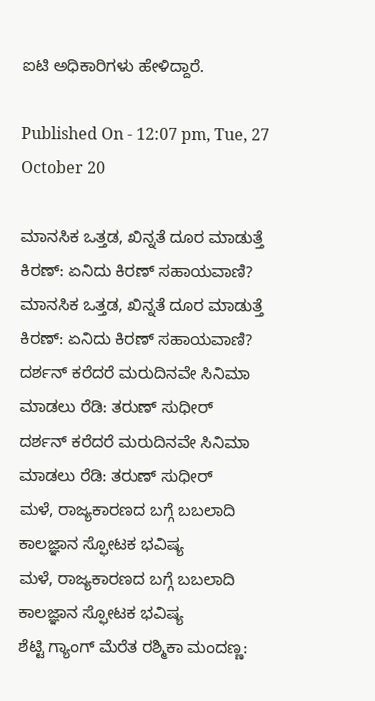ಐಟಿ ಅಧಿಕಾರಿಗಳು ಹೇಳಿದ್ದಾರೆ.

Published On - 12:07 pm, Tue, 27 October 20

ಮಾನಸಿಕ ಒತ್ತಡ, ಖಿನ್ನತೆ ದೂರ ಮಾಡುತ್ತೆ ಕಿರಣ್: ಏನಿದು ಕಿರಣ್ ಸಹಾಯವಾಣಿ?
ಮಾನಸಿಕ ಒತ್ತಡ, ಖಿನ್ನತೆ ದೂರ ಮಾಡುತ್ತೆ ಕಿರಣ್: ಏನಿದು ಕಿರಣ್ ಸಹಾಯವಾಣಿ?
ದರ್ಶನ್ ಕರೆದರೆ ಮರುದಿನವೇ ಸಿನಿಮಾ ಮಾಡಲು ರೆಡಿ: ತರುಣ್ ಸುಧೀರ್
ದರ್ಶನ್ ಕರೆದರೆ ಮರುದಿನವೇ ಸಿನಿಮಾ ಮಾಡಲು ರೆಡಿ: ತರುಣ್ ಸುಧೀರ್
ಮಳೆ, ರಾಜ್ಯಕಾರಣದ ಬಗ್ಗೆ ಬಬಲಾದಿ ಕಾಲಜ್ಞಾನ ಸ್ಫೋಟಕ ಭವಿಷ್ಯ
ಮಳೆ, ರಾಜ್ಯಕಾರಣದ ಬಗ್ಗೆ ಬಬಲಾದಿ ಕಾಲಜ್ಞಾನ ಸ್ಫೋಟಕ ಭವಿಷ್ಯ
ಶೆಟ್ಟಿ ಗ್ಯಾಂಗ್ ಮೆರೆತ ರಶ್ಮಿಕಾ ಮಂದಣ್ಣ: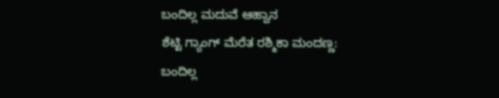ಬಂದಿಲ್ಲ ಮದುವೆ ಆಹ್ವಾನ
ಶೆಟ್ಟಿ ಗ್ಯಾಂಗ್ ಮೆರೆತ ರಶ್ಮಿಕಾ ಮಂದಣ್ಣ: ಬಂದಿಲ್ಲ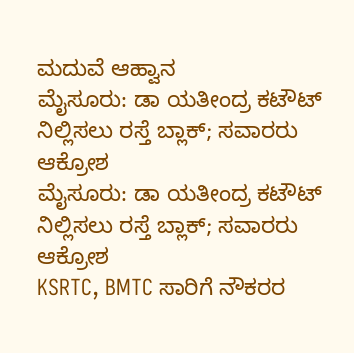ಮದುವೆ ಆಹ್ವಾನ
ಮೈಸೂರು: ಡಾ ಯತೀಂದ್ರ ಕಟೌಟ್ ನಿಲ್ಲಿಸಲು ರಸ್ತೆ ಬ್ಲಾಕ್; ಸವಾರರು ಆಕ್ರೋಶ
ಮೈಸೂರು: ಡಾ ಯತೀಂದ್ರ ಕಟೌಟ್ ನಿಲ್ಲಿಸಲು ರಸ್ತೆ ಬ್ಲಾಕ್; ಸವಾರರು ಆಕ್ರೋಶ
KSRTC, BMTC ಸಾರಿಗೆ ನೌಕರರ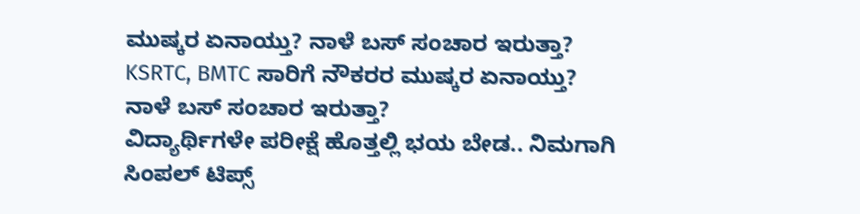ಮುಷ್ಕರ ಏನಾಯ್ತು? ನಾಳೆ ಬಸ್ ಸಂಚಾರ ಇರುತ್ತಾ?
KSRTC, BMTC ಸಾರಿಗೆ ನೌಕರರ ಮುಷ್ಕರ ಏನಾಯ್ತು? ನಾಳೆ ಬಸ್ ಸಂಚಾರ ಇರುತ್ತಾ?
ವಿದ್ಯಾರ್ಥಿಗಳೇ ಪರೀಕ್ಷೆ ಹೊತ್ತಲ್ಲಿ ಭಯ ಬೇಡ.. ನಿಮಗಾಗಿ ಸಿಂಪಲ್ ಟಿಪ್ಸ್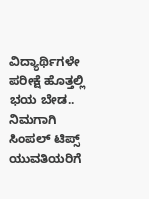ವಿದ್ಯಾರ್ಥಿಗಳೇ ಪರೀಕ್ಷೆ ಹೊತ್ತಲ್ಲಿ ಭಯ ಬೇಡ.. ನಿಮಗಾಗಿ ಸಿಂಪಲ್ ಟಿಪ್ಸ್
ಯುವತಿಯರಿಗೆ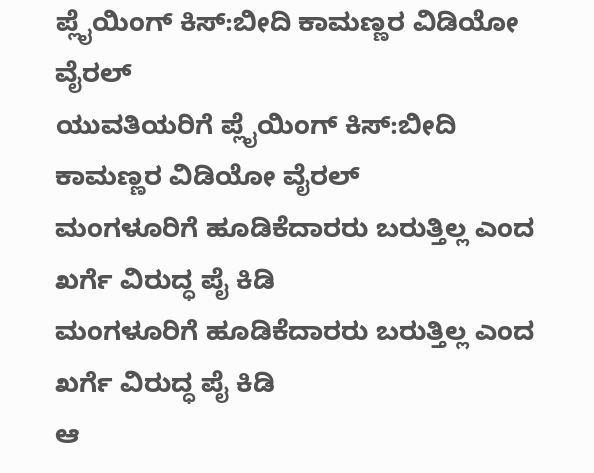ಪ್ಲೈಯಿಂಗ್ ಕಿಸ್:ಬೀದಿ ಕಾಮಣ್ಣರ ವಿಡಿಯೋ ವೈರಲ್
ಯುವತಿಯರಿಗೆ ಪ್ಲೈಯಿಂಗ್ ಕಿಸ್:ಬೀದಿ ಕಾಮಣ್ಣರ ವಿಡಿಯೋ ವೈರಲ್
ಮಂಗಳೂರಿಗೆ ಹೂಡಿಕೆದಾರರು ಬರುತ್ತಿಲ್ಲ ಎಂದ ಖರ್ಗೆ ವಿರುದ್ಧ ಪೈ ಕಿಡಿ
ಮಂಗಳೂರಿಗೆ ಹೂಡಿಕೆದಾರರು ಬರುತ್ತಿಲ್ಲ ಎಂದ ಖರ್ಗೆ ವಿರುದ್ಧ ಪೈ ಕಿಡಿ
ಆ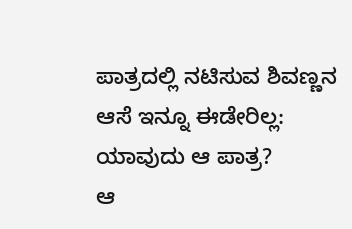ಪಾತ್ರದಲ್ಲಿ ನಟಿಸುವ ಶಿವಣ್ಣನ ಆಸೆ ಇನ್ನೂ ಈಡೇರಿಲ್ಲ: ಯಾವುದು ಆ ಪಾತ್ರ?
ಆ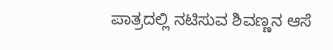ಪಾತ್ರದಲ್ಲಿ ನಟಿಸುವ ಶಿವಣ್ಣನ ಆಸೆ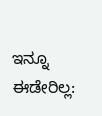ಇನ್ನೂ ಈಡೇರಿಲ್ಲ: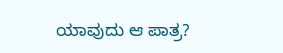ಯಾವುದು ಆ ಪಾತ್ರ?